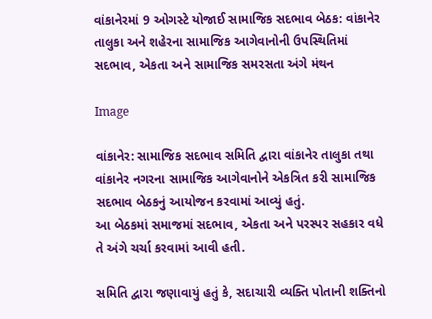વાંકાનેરમાં 9 ઓગસ્ટે યોજાઈ સામાજિક સદભાવ બેઠક: વાંકાનેર તાલુકા અને શહેરના સામાજિક આગેવાનોની ઉપસ્થિતિમાં સદભાવ, એકતા અને સામાજિક સમરસતા અંગે મંથન

Image

વાંકાનેર: સામાજિક સદભાવ સમિતિ દ્વારા વાંકાનેર તાલુકા તથા વાંકાનેર નગરના સામાજિક આગેવાનોને એકત્રિત કરી સામાજિક સદભાવ બેઠકનું આયોજન કરવામાં આવ્યું હતું.
આ બેઠકમાં સમાજમાં સદભાવ, એકતા અને પરસ્પર સહકાર વધે તે અંગે ચર્ચા કરવામાં આવી હતી.

સમિતિ દ્વારા જણાવાયું હતું કે, સદાચારી વ્યક્તિ પોતાની શક્તિનો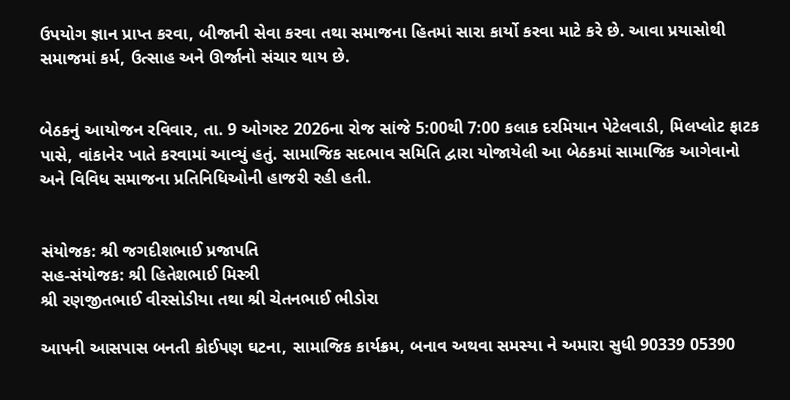ઉપયોગ જ્ઞાન પ્રાપ્ત કરવા, બીજાની સેવા કરવા તથા સમાજના હિતમાં સારા કાર્યો કરવા માટે કરે છે. આવા પ્રયાસોથી સમાજમાં કર્મ, ઉત્સાહ અને ઊર્જાનો સંચાર થાય છે.


બેઠકનું આયોજન રવિવાર, તા. 9 ઓગસ્ટ 2026ના રોજ સાંજે 5:00થી 7:00 કલાક દરમિયાન પેટેલવાડી, મિલપ્લોટ ફાટક પાસે, વાંકાનેર ખાતે કરવામાં આવ્યું હતું. સામાજિક સદભાવ સમિતિ દ્વારા યોજાયેલી આ બેઠકમાં સામાજિક આગેવાનો અને વિવિધ સમાજના પ્રતિનિધિઓની હાજરી રહી હતી.


સંયોજક: શ્રી જગદીશભાઈ પ્રજાપતિ
સહ-સંયોજક: શ્રી હિતેશભાઈ મિસ્ત્રી
શ્રી રણજીતભાઈ વીરસોડીયા તથા શ્રી ચેતનભાઈ ભીડોરા

આપની આસપાસ બનતી કોઈપણ ઘટના, સામાજિક કાર્યક્રમ, બનાવ અથવા સમસ્યા ને અમારા સુધી 90339 05390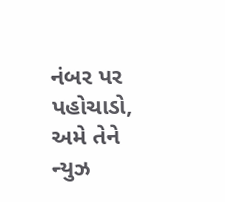નંબર પર પહોચાડો, અમે તેને ન્યુઝ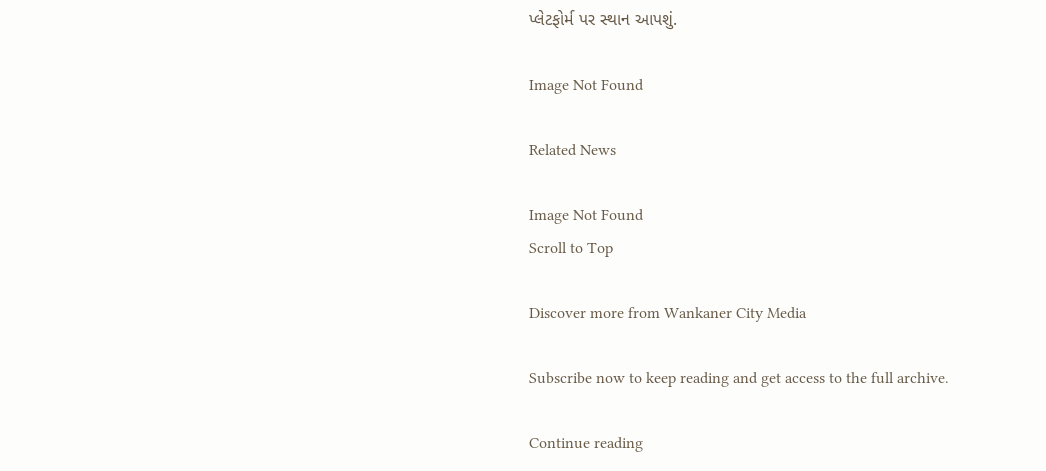પ્લેટફોર્મ પર સ્થાન આપશું.

Image Not Found

Related News

Image Not Found
Scroll to Top

Discover more from Wankaner City Media

Subscribe now to keep reading and get access to the full archive.

Continue reading